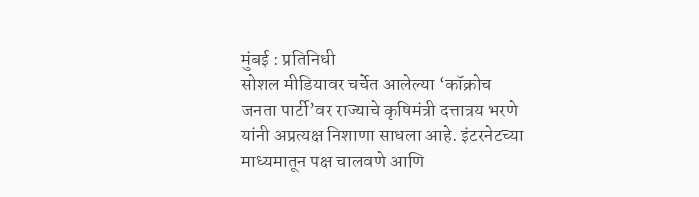मुंबई : प्रतिनिधी
सोशल मीडियावर चर्चेत आलेल्या ‘कॉक्रोच जनता पार्टी’वर राज्याचे कृषिमंत्री दत्तात्रय भरणे यांनी अप्रत्यक्ष निशाणा साधला आहे. इंटरनेटच्या माध्यमातून पक्ष चालवणे आणि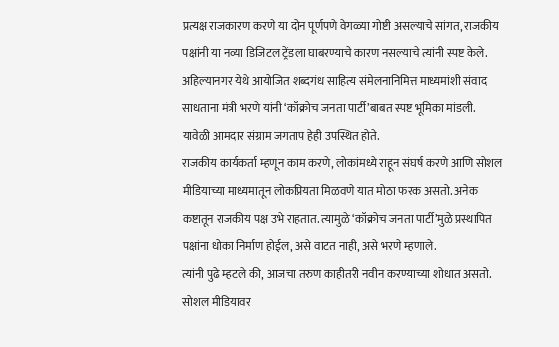प्रत्यक्ष राजकारण करणे या दोन पूर्णपणे वेगळ्या गोष्टी असल्याचे सांगत, राजकीय पक्षांनी या नव्या डिजिटल ट्रेंडला घाबरण्याचे कारण नसल्याचे त्यांनी स्पष्ट केले.
अहिल्यानगर येथे आयोजित शब्दगंध साहित्य संमेलनानिमित्त माध्यमांशी संवाद साधताना मंत्री भरणे यांनी ‘कॉक्रोच जनता पार्टी’बाबत स्पष्ट भूमिका मांडली. यावेळी आमदार संग्राम जगताप हेही उपस्थित होते.
राजकीय कार्यकर्ता म्हणून काम करणे, लोकांमध्ये राहून संघर्ष करणे आणि सोशल मीडियाच्या माध्यमातून लोकप्रियता मिळवणे यात मोठा फरक असतो. अनेक कष्टातून राजकीय पक्ष उभे राहतात. त्यामुळे ‘कॉक्रोच जनता पार्टी’मुळे प्रस्थापित पक्षांना धोका निर्माण होईल, असे वाटत नाही, असे भरणे म्हणाले.
त्यांनी पुढे म्हटले की, आजचा तरुण काहीतरी नवीन करण्याच्या शोधात असतो. सोशल मीडियावर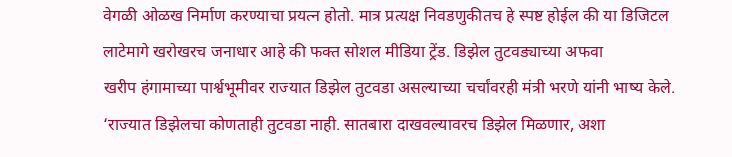वेगळी ओळख निर्माण करण्याचा प्रयत्न होतो. मात्र प्रत्यक्ष निवडणुकीतच हे स्पष्ट होईल की या डिजिटल लाटेमागे खरोखरच जनाधार आहे की फक्त सोशल मीडिया ट्रेंड. डिझेल तुटवड्याच्या अफवा
खरीप हंगामाच्या पार्श्वभूमीवर राज्यात डिझेल तुटवडा असल्याच्या चर्चांवरही मंत्री भरणे यांनी भाष्य केले. ‘राज्यात डिझेलचा कोणताही तुटवडा नाही. सातबारा दाखवल्यावरच डिझेल मिळणार, अशा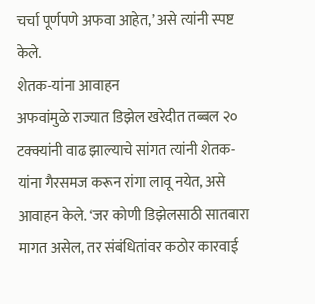चर्चा पूर्णपणे अफवा आहेत,’ असे त्यांनी स्पष्ट केले.
शेतक-यांना आवाहन
अफवांमुळे राज्यात डिझेल खरेदीत तब्बल २० टक्क्यांनी वाढ झाल्याचे सांगत त्यांनी शेतक-यांना गैरसमज करून रांगा लावू नयेत, असे आवाहन केले. ‘जर कोणी डिझेलसाठी सातबारा मागत असेल, तर संबंधितांवर कठोर कारवाई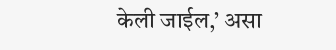केली जाईल,’ असा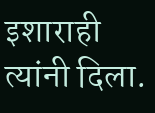इशाराही त्यांनी दिला.